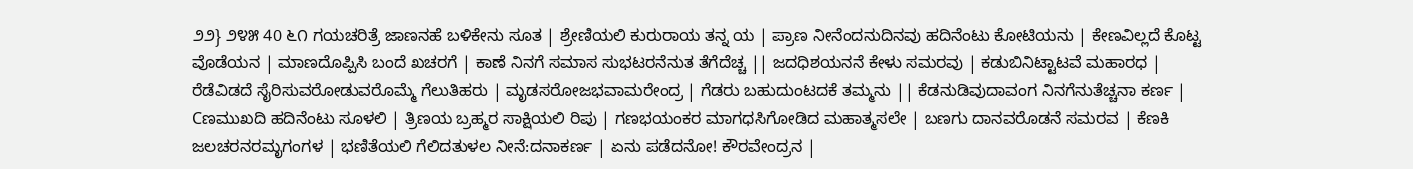೨೨} ೨೪೫ 40 ೬೧ ಗಯಚರಿತ್ರೆ ಜಾಣನಹೆ ಬಳಿಕೇನು ಸೂತ | ಶ್ರೇಣಿಯಲಿ ಕುರುರಾಯ ತನ್ನ ಯ | ಪ್ರಾಣ ನೀನೆಂದನುದಿನವು ಹದಿನೆಂಟು ಕೋಟಿಯನು | ಕೇಣವಿಲ್ಲದೆ ಕೊಟ್ಟ ವೊಡೆಯನ | ಮಾಣದೊಪ್ಪಿಸಿ ಬಂದೆ ಖಚರಗೆ | ಕಾಣೆ ನಿನಗೆ ಸಮಾಸ ಸುಭಟರನೆನುತ ತೆಗೆದೆಚ್ಚ || ಜದಧಿಶಯನನೆ ಕೇಳು ಸಮರವು | ಕಡುಬಿನಿಟ್ಟಾಟವೆ ಮಹಾರಧ | ರೆಡೆವಿಡದೆ ಸೈರಿಸುವರೋಡುವರೊಮ್ಮೆ ಗೆಲುತಿಹರು | ಮೃಡಸರೋಜಭವಾಮರೇಂದ್ರ | ಗೆಡರು ಬಹುದುಂಟದಕೆ ತಮ್ಮನು || ಕೆಡನುಡಿವುದಾವಂಗ ನಿನಗೆನುತೆಚ್ಚನಾ ಕರ್ಣ | Cಣಮುಖದಿ ಹದಿನೆಂಟು ಸೂಳಲಿ | ತ್ರಿಣಯ ಬ್ರಹ್ಮರ ಸಾಕ್ಷಿಯಲಿ ರಿಪು | ಗಣಭಯಂಕರ ಮಾಗಧಸಿಗೋಡಿದ ಮಹಾತ್ಮಸಲೇ | ಬಣಗು ದಾನವರೊಡನೆ ಸಮರವ | ಕೆಣಕಿ ಜಲಚರನರಮೃಗಂಗಳ | ಭಣಿತೆಯಲಿ ಗೆಲಿದತುಳಲ ನೀನೆ:ದನಾಕರ್ಣ | ಏನು ಪಡೆದನೋ! ಕೌರವೇಂದ್ರನ |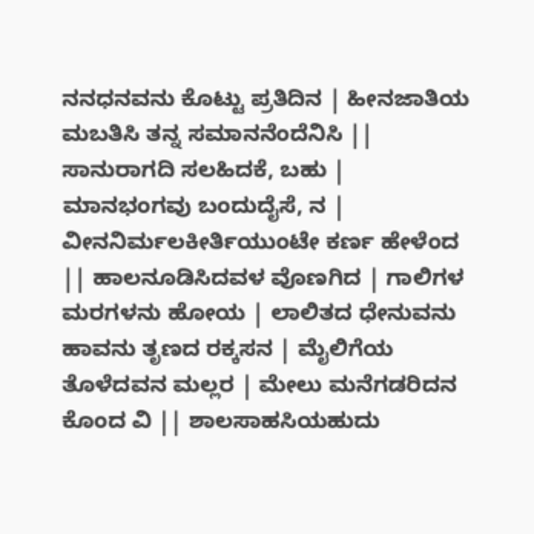ನನಧನವನು ಕೊಟ್ಟು ಪ್ರತಿದಿನ | ಹೀನಜಾತಿಯ ಮಬತಿಸಿ ತನ್ನ ಸಮಾನನೆಂದೆನಿಸಿ || ಸಾನುರಾಗದಿ ಸಲಹಿದಕೆ, ಬಹು | ಮಾನಭಂಗವು ಬಂದುದೈಸೆ, ನ | ವೀನನಿರ್ಮಲಕೀರ್ತಿಯುಂಟೇ ಕರ್ಣ ಹೇಳೆಂದ || ಹಾಲನೂಡಿಸಿದವಳ ವೊಣಗಿದ | ಗಾಲಿಗಳ ಮರಗಳನು ಹೋಯ | ಲಾಲಿತದ ಧೇನುವನು ಹಾವನು ತೃಣದ ರಕ್ಕಸನ | ಮೈಲಿಗೆಯ ತೊಳೆದವನ ಮಲ್ಲರ | ಮೇಲು ಮನೆಗಡರಿದನ ಕೊಂದ ವಿ || ಶಾಲಸಾಹಸಿಯಹುದು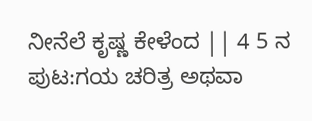ನೀನೆಲೆ ಕೃಷ್ಣ ಕೇಳೆಂದ || 4 5 ನ
ಪುಟ:ಗಯ ಚರಿತ್ರ ಅಥವಾ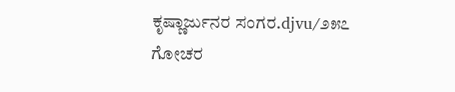ಕೃಷ್ಣಾರ್ಜುನರ ಸಂಗರ.djvu/೨೫೭
ಗೋಚರ